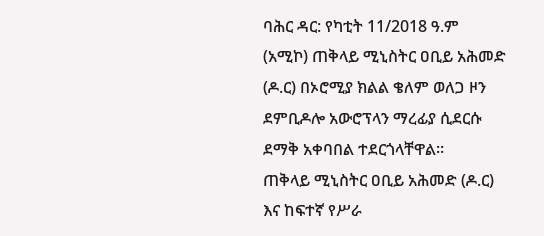ባሕር ዳር: የካቲት 11/2018 ዓ.ም (አሚኮ) ጠቅላይ ሚኒስትር ዐቢይ አሕመድ (ዶ.ር) በኦሮሚያ ክልል ቄለም ወለጋ ዞን ደምቢዶሎ አውሮፕላን ማረፊያ ሲደርሱ ደማቅ አቀባበል ተደርጎላቸዋል።
ጠቅላይ ሚኒስትር ዐቢይ አሕመድ (ዶ.ር) እና ከፍተኛ የሥራ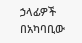ኃላፊዎች በአካባቢው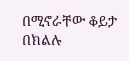በሚኖራቸው ቆይታ በክልሉ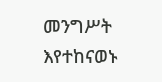መንግሥት እየተከናወኑ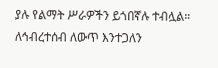ያሉ የልማት ሥራዎችን ይጎበኛሉ ተብሏል።
ለኅብረተሰብ ለውጥ እንተጋለን